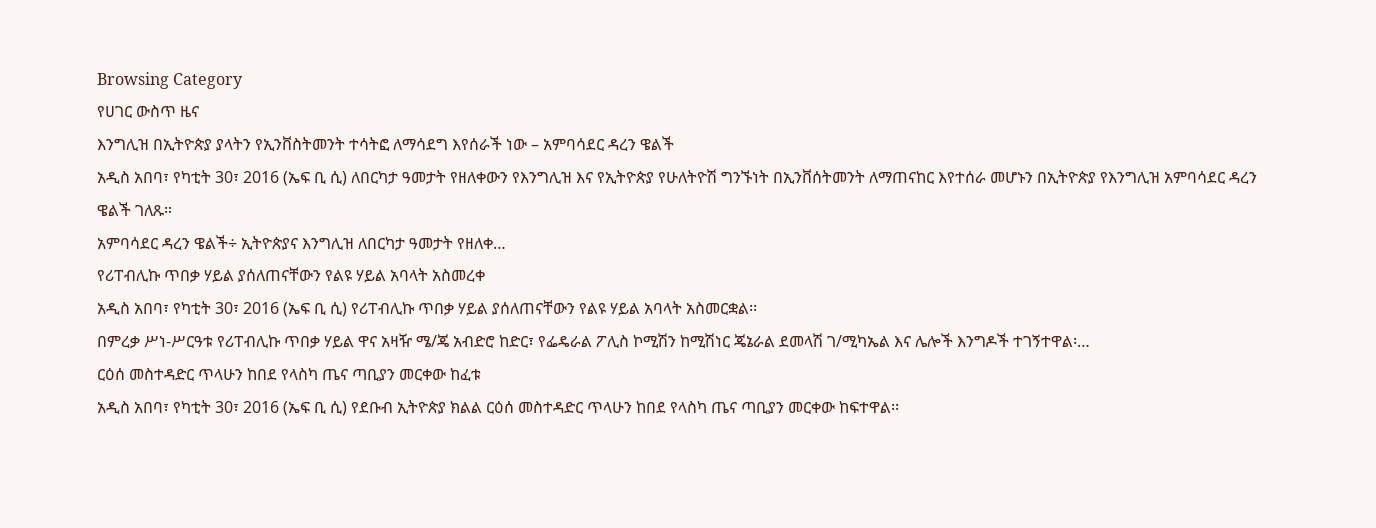Browsing Category
የሀገር ውስጥ ዜና
እንግሊዝ በኢትዮጵያ ያላትን የኢንቨስትመንት ተሳትፎ ለማሳደግ እየሰራች ነው – አምባሳደር ዳረን ዌልች
አዲስ አበባ፣ የካቲት 30፣ 2016 (ኤፍ ቢ ሲ) ለበርካታ ዓመታት የዘለቀውን የእንግሊዝ እና የኢትዮጵያ የሁለትዮሽ ግንኙነት በኢንቨሰትመንት ለማጠናከር እየተሰራ መሆኑን በኢትዮጵያ የእንግሊዝ አምባሳደር ዳረን ዌልች ገለጹ።
አምባሳደር ዳረን ዌልች÷ ኢትዮጵያና እንግሊዝ ለበርካታ ዓመታት የዘለቀ…
የሪፐብሊኩ ጥበቃ ሃይል ያሰለጠናቸውን የልዩ ሃይል አባላት አስመረቀ
አዲስ አበባ፣ የካቲት 30፣ 2016 (ኤፍ ቢ ሲ) የሪፐብሊኩ ጥበቃ ሃይል ያሰለጠናቸውን የልዩ ሃይል አባላት አስመርቋል፡፡
በምረቃ ሥነ-ሥርዓቱ የሪፐብሊኩ ጥበቃ ሃይል ዋና አዛዥ ሜ/ጄ አብድሮ ከድር፣ የፌዴራል ፖሊስ ኮሚሽን ከሚሽነር ጄኔራል ደመላሽ ገ/ሚካኤል እና ሌሎች እንግዶች ተገኝተዋል፡…
ርዕሰ መስተዳድር ጥላሁን ከበደ የላስካ ጤና ጣቢያን መርቀው ከፈቱ
አዲስ አበባ፣ የካቲት 30፣ 2016 (ኤፍ ቢ ሲ) የደቡብ ኢትዮጵያ ክልል ርዕሰ መስተዳድር ጥላሁን ከበደ የላስካ ጤና ጣቢያን መርቀው ከፍተዋል፡፡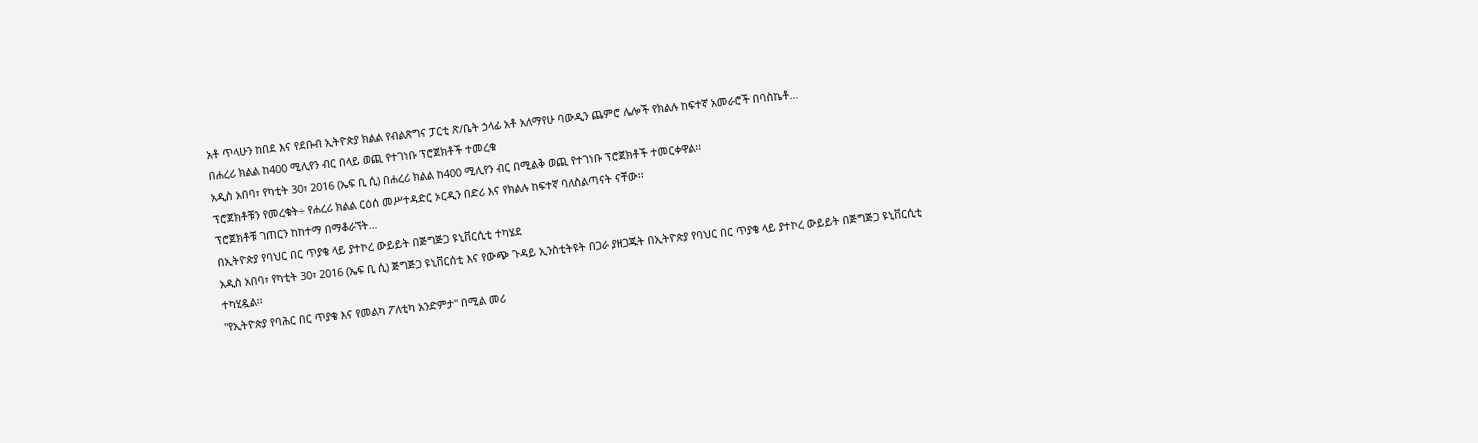አቶ ጥላሁን ከበደ እና የደቡብ ኢትዮጵያ ክልል የብልጽግና ፓርቲ ጽ/ቤት ኃላፊ አቶ አለማየሁ ባውዲን ጨምሮ ሌሎች የክልሉ ከፍተኛ አመራሮች በባስኬቶ…
በሐረሪ ክልል ከ400 ሚሊየን ብር በላይ ወጪ የተገነቡ ፕሮጀክቶች ተመረቁ
አዲስ አበባ፣ የካቲት 30፣ 2016 (ኤፍ ቢ ሲ) በሐረሪ ክልል ከ400 ሚሊየን ብር በሚልቅ ወጪ የተገነቡ ፕሮጀክቶች ተመርቀዋል፡፡
ፕሮጀክቶቹን የመረቁት÷ የሐረሪ ክልል ርዕሰ መሥተዳድር ኦርዲን በድሪ እና የክልሉ ከፍተኛ ባለስልጣናት ናቸው፡፡
ፕሮጀክቶቹ ገጠርን ከከተማ በማቆራኘት…
በኢትዮጵያ የባህር በር ጥያቄ ላይ ያተኮረ ውይይት በጅግጅጋ ዩኒቨርሲቲ ተካሄደ
አዲስ አበባ፣ የካቲት 30፣ 2016 (ኤፍ ቢ ሲ) ጅግጅጋ ዩኒቨርሰቲ እና የውጭ ጉዳይ ኢንስቲትዩት በጋራ ያዘጋጁት በኢትዮጵያ የባህር በር ጥያቄ ላይ ያተኮረ ውይይት በጅግጅጋ ዩኒቨርሲቲ ተካሂዷል፡፡
"የኢትዮጵያ የባሕር በር ጥያቄ እና የመልካ ፖለቲካ አንድምታ" በሚል መሪ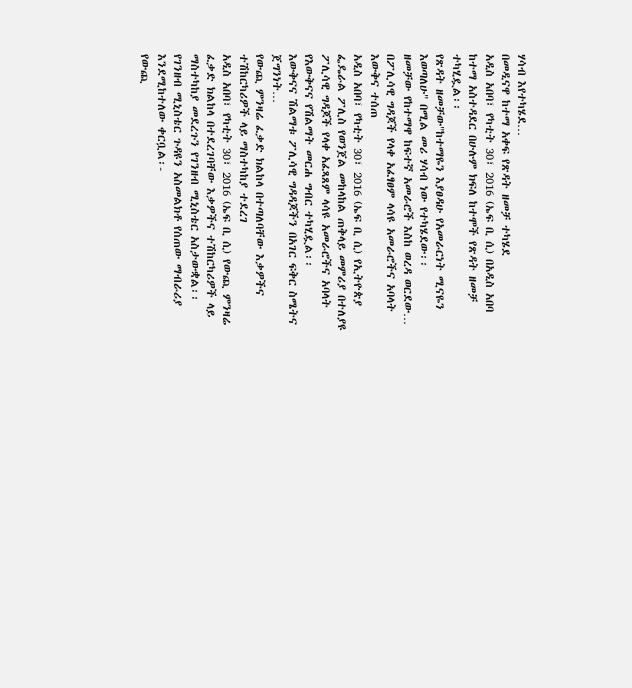ሃሳብ እየተካሄደ…
በመዲናዋ ከተማ አቀፍ የጽዳት ዘመቻ ተካሄደ
አዲስ አበባ፣ የካቲት 30፣ 2016 (ኤፍ ቢ ሲ) በአዲስ አበባ ከተማ አስተዳደር በሁሉም ክፍለ ከተሞች የጽዳት ዘመቻ ተካሂዷል፡፡
የጽዳት ዘመቻው"ከተማዬን እያፀዳሁ የአመራርነት ሚናዬን እወጣለሁ" በሚል መሪ ሃሳብ ነው የተካሄደው፡፡
ዘመቻው የከተማዋ ከፍተኛ አመራሮች እስከ ወረዳ ወርደው…
በፖሊሳዊ ግዳጆች የላቀ አፈፃፀም ላሳዩ አመራሮችና አባላት እውቅና ተሰጠ
አዲስ አበባ፣ የካቲት 30፣ 2016 (ኤፍ ቢ ሲ) የኢትዮጵያ ፌዴራል ፖሊስ የወንጀል መከላከል ጠቅላይ መምሪያ በተለያዩ ፖሊሳዊ ግዳጆች የላቀ አፈጻጸም ላሳዩ አመራሮችና አባላት የእውቅናና የሽልማት መርሐ ግብር ተካሂዷል፡፡
እውቅናና ሽልማቱ ፖሊሳዊ ግዳዳጆችን በአገር ፍቅር ስሜትና ጀግንነት…
የውጪ ምንዛሬ ፈቃድ ክልከላ በተጣለባቸው እቃዎችና ተሽከርካሪዎች ላይ ማስተካከያ ተደረገ
አዲስ አበባ፣ የካቲት 30፣ 2016 (ኤፍ ቢ ሲ) የውጪ ምንዛሬ ፈቃድ ክልከላ በተደረገባቸው እቃዎችና ተሽከርካሪዎች ላይ ማስተካከያ መደረጉን የገንዘብ ሚኒስቴር አስታውቋል፡፡
የገንዘብ ሚኒስቴር ጉዳዩን አስመልክቶ የሰጠው ማብራሪያ እንደሚከተለው ቀርቧል፡-
የውጪ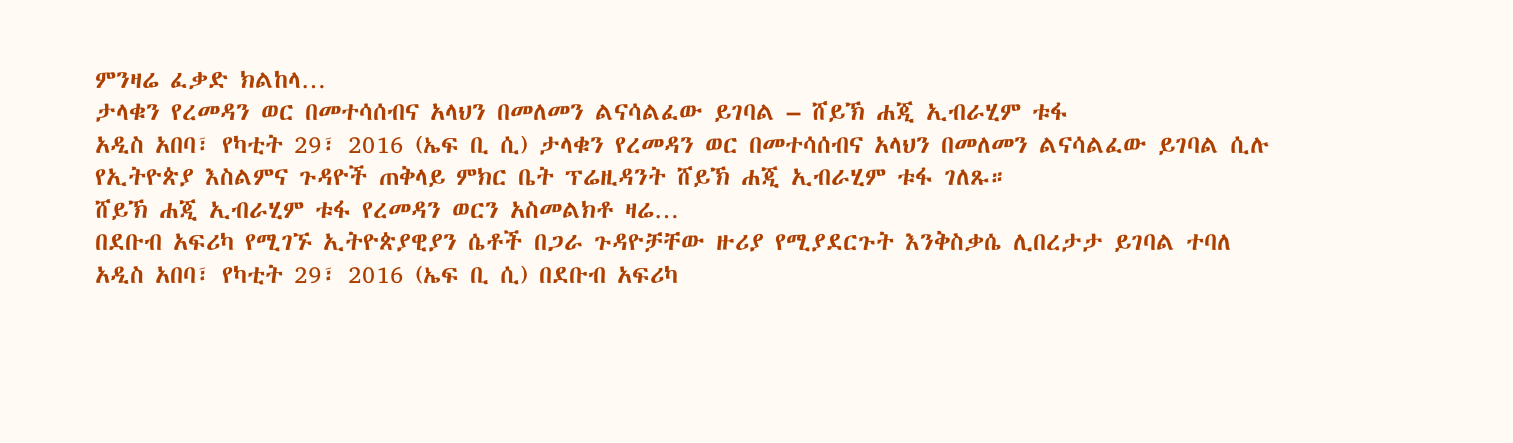ምንዛሬ ፈቃድ ክልከላ…
ታላቁን የረመዳን ወር በመተሳሰብና አላህን በመለመን ልናሳልፈው ይገባል – ሸይኽ ሐጂ ኢብራሂም ቱፋ
አዲስ አበባ፣ የካቲት 29፣ 2016 (ኤፍ ቢ ሲ) ታላቁን የረመዳን ወር በመተሳሰብና አላህን በመለመን ልናሳልፈው ይገባል ሲሉ የኢትዮጵያ እስልምና ጉዳዮች ጠቅላይ ምክር ቤት ፕሬዚዳንት ሸይኽ ሐጂ ኢብራሂም ቱፋ ገለጹ።
ሸይኽ ሐጂ ኢብራሂም ቱፋ የረመዳን ወርን አስመልክቶ ዛሬ…
በደቡብ አፍሪካ የሚገኙ ኢትዮጵያዊያን ሴቶች በጋራ ጉዳዮቻቸው ዙሪያ የሚያደርጉት እንቅስቃሴ ሊበረታታ ይገባል ተባለ
አዲስ አበባ፣ የካቲት 29፣ 2016 (ኤፍ ቢ ሲ) በደቡብ አፍሪካ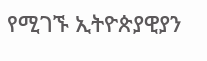የሚገኙ ኢትዮጵያዊያን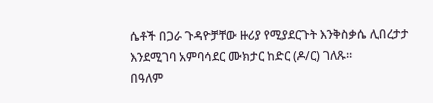ሴቶች በጋራ ጉዳዮቻቸው ዙሪያ የሚያደርጉት እንቅስቃሴ ሊበረታታ እንደሚገባ አምባሳደር ሙክታር ከድር (ዶ/ር) ገለጹ።
በዓለም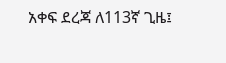አቀፍ ደረጃ ለ113ኛ ጊዜ፤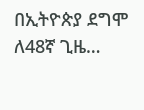በኢትዮጵያ ደግሞ ለ48ኛ ጊዜ…